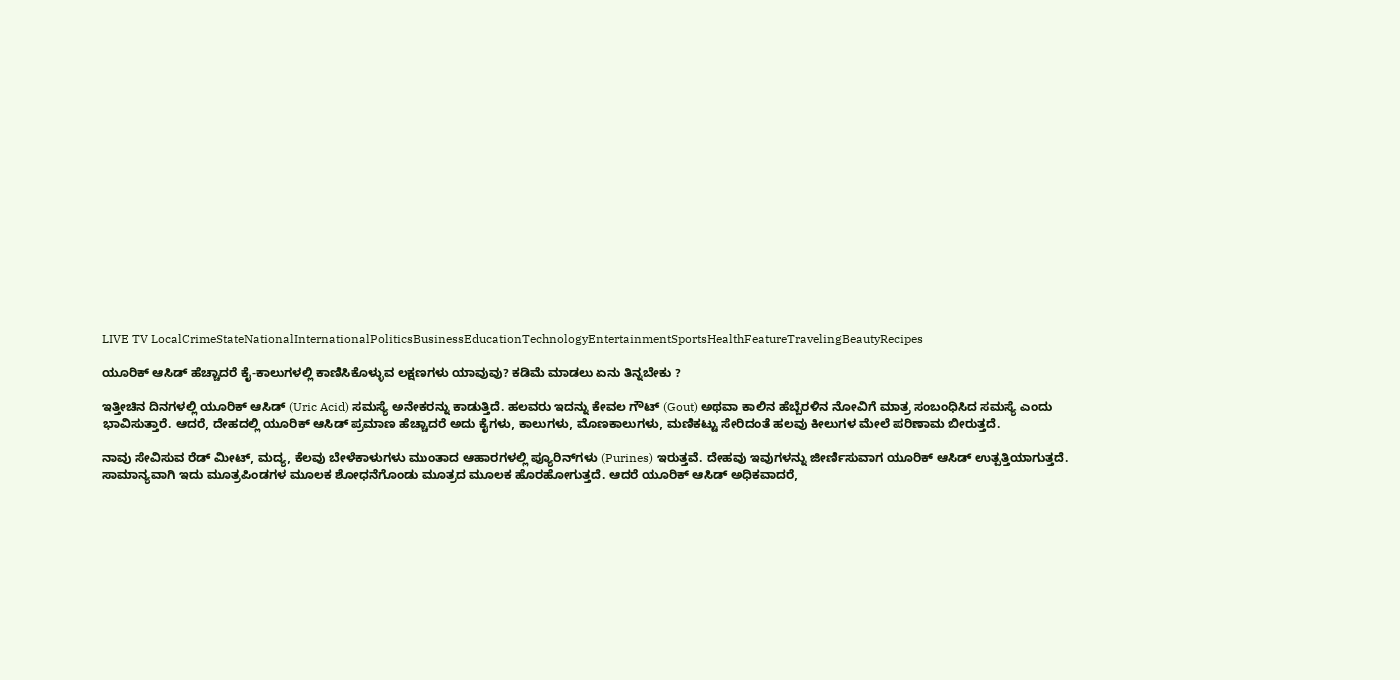LIVE TV LocalCrimeStateNationalInternationalPoliticsBusinessEducationTechnologyEntertainmentSportsHealthFeatureTravelingBeautyRecipes

ಯೂರಿಕ್ ಆಸಿಡ್ ಹೆಚ್ಚಾದರೆ ಕೈ-ಕಾಲುಗಳಲ್ಲಿ ಕಾಣಿಸಿಕೊಳ್ಳುವ ಲಕ್ಷಣಗಳು ಯಾವುವು? ಕಡಿಮೆ ಮಾಡಲು ಏನು ತಿನ್ನಬೇಕು ?

ಇತ್ತೀಚಿನ ದಿನಗಳಲ್ಲಿ ಯೂರಿಕ್ ಆಸಿಡ್ (Uric Acid) ಸಮಸ್ಯೆ ಅನೇಕರನ್ನು ಕಾಡುತ್ತಿದೆ. ಹಲವರು ಇದನ್ನು ಕೇವಲ ಗೌಟ್ (Gout) ಅಥವಾ ಕಾಲಿನ ಹೆಬ್ಬೆರಳಿನ ನೋವಿಗೆ ಮಾತ್ರ ಸಂಬಂಧಿಸಿದ ಸಮಸ್ಯೆ ಎಂದು ಭಾವಿಸುತ್ತಾರೆ. ಆದರೆ, ದೇಹದಲ್ಲಿ ಯೂರಿಕ್ ಆಸಿಡ್ ಪ್ರಮಾಣ ಹೆಚ್ಚಾದರೆ ಅದು ಕೈಗಳು, ಕಾಲುಗಳು, ಮೊಣಕಾಲುಗಳು, ಮಣಿಕಟ್ಟು ಸೇರಿದಂತೆ ಹಲವು ಕೀಲುಗಳ ಮೇಲೆ ಪರಿಣಾಮ ಬೀರುತ್ತದೆ.

ನಾವು ಸೇವಿಸುವ ರೆಡ್ ಮೀಟ್, ಮದ್ಯ, ಕೆಲವು ಬೇಳೆಕಾಳುಗಳು ಮುಂತಾದ ಆಹಾರಗಳಲ್ಲಿ ಪ್ಯೂರಿನ್‌ಗಳು (Purines) ಇರುತ್ತವೆ. ದೇಹವು ಇವುಗಳನ್ನು ಜೀರ್ಣಿಸುವಾಗ ಯೂರಿಕ್ ಆಸಿಡ್ ಉತ್ಪತ್ತಿಯಾಗುತ್ತದೆ. ಸಾಮಾನ್ಯವಾಗಿ ಇದು ಮೂತ್ರಪಿಂಡಗಳ ಮೂಲಕ ಶೋಧನೆಗೊಂಡು ಮೂತ್ರದ ಮೂಲಕ ಹೊರಹೋಗುತ್ತದೆ. ಆದರೆ ಯೂರಿಕ್ ಆಸಿಡ್ ಅಧಿಕವಾದರೆ,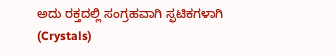ಅದು ರಕ್ತದಲ್ಲಿ ಸಂಗ್ರಹವಾಗಿ ಸ್ಫಟಿಕಗಳಾಗಿ (Crystals)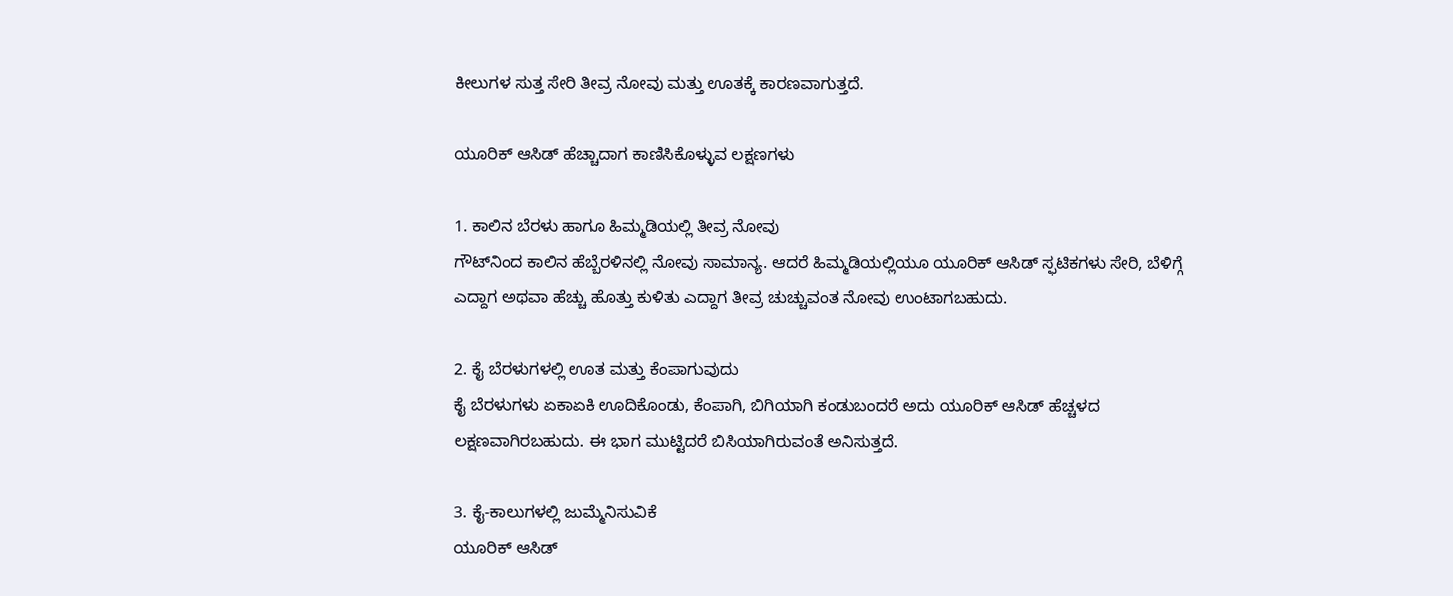ಕೀಲುಗಳ ಸುತ್ತ ಸೇರಿ ತೀವ್ರ ನೋವು ಮತ್ತು ಊತಕ್ಕೆ ಕಾರಣವಾಗುತ್ತದೆ.

ಯೂರಿಕ್ ಆಸಿಡ್ ಹೆಚ್ಚಾದಾಗ ಕಾಣಿಸಿಕೊಳ್ಳುವ ಲಕ್ಷಣಗಳು

1. ಕಾಲಿನ ಬೆರಳು ಹಾಗೂ ಹಿಮ್ಮಡಿಯಲ್ಲಿ ತೀವ್ರ ನೋವು
ಗೌಟ್‌ನಿಂದ ಕಾಲಿನ ಹೆಬ್ಬೆರಳಿನಲ್ಲಿ ನೋವು ಸಾಮಾನ್ಯ. ಆದರೆ ಹಿಮ್ಮಡಿಯಲ್ಲಿಯೂ ಯೂರಿಕ್ ಆಸಿಡ್ ಸ್ಫಟಿಕಗಳು ಸೇರಿ, ಬೆಳಿಗ್ಗೆ ಎದ್ದಾಗ ಅಥವಾ ಹೆಚ್ಚು ಹೊತ್ತು ಕುಳಿತು ಎದ್ದಾಗ ತೀವ್ರ ಚುಚ್ಚುವಂತ ನೋವು ಉಂಟಾಗಬಹುದು.

2. ಕೈ ಬೆರಳುಗಳಲ್ಲಿ ಊತ ಮತ್ತು ಕೆಂಪಾಗುವುದು
ಕೈ ಬೆರಳುಗಳು ಏಕಾಏಕಿ ಊದಿಕೊಂಡು, ಕೆಂಪಾಗಿ, ಬಿಗಿಯಾಗಿ ಕಂಡುಬಂದರೆ ಅದು ಯೂರಿಕ್ ಆಸಿಡ್ ಹೆಚ್ಚಳದ ಲಕ್ಷಣವಾಗಿರಬಹುದು. ಈ ಭಾಗ ಮುಟ್ಟಿದರೆ ಬಿಸಿಯಾಗಿರುವಂತೆ ಅನಿಸುತ್ತದೆ.

3. ಕೈ-ಕಾಲುಗಳಲ್ಲಿ ಜುಮ್ಮೆನಿಸುವಿಕೆ
ಯೂರಿಕ್ ಆಸಿಡ್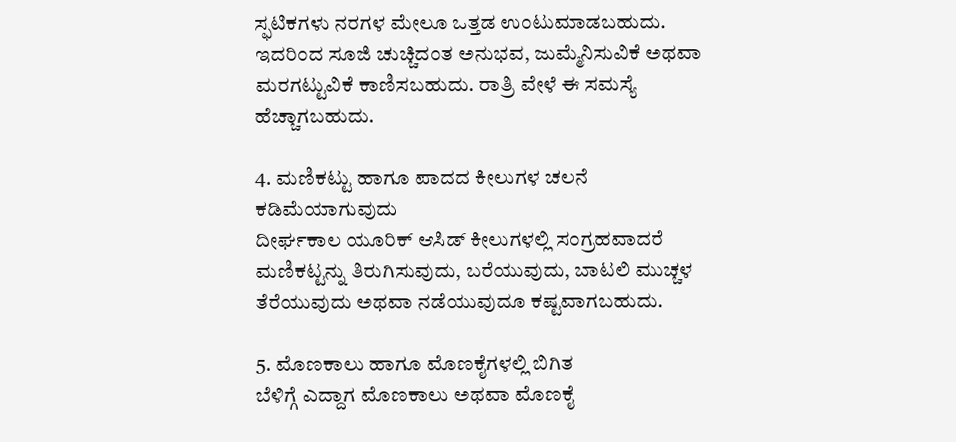ಸ್ಫಟಿಕಗಳು ನರಗಳ ಮೇಲೂ ಒತ್ತಡ ಉಂಟುಮಾಡಬಹುದು. ಇದರಿಂದ ಸೂಜಿ ಚುಚ್ಚಿದಂತ ಅನುಭವ, ಜುಮ್ಮೆನಿಸುವಿಕೆ ಅಥವಾ ಮರಗಟ್ಟುವಿಕೆ ಕಾಣಿಸಬಹುದು. ರಾತ್ರಿ ವೇಳೆ ಈ ಸಮಸ್ಯೆ ಹೆಚ್ಚಾಗಬಹುದು.

4. ಮಣಿಕಟ್ಟು ಹಾಗೂ ಪಾದದ ಕೀಲುಗಳ ಚಲನೆ ಕಡಿಮೆಯಾಗುವುದು
ದೀರ್ಘಕಾಲ ಯೂರಿಕ್ ಆಸಿಡ್ ಕೀಲುಗಳಲ್ಲಿ ಸಂಗ್ರಹವಾದರೆ ಮಣಿಕಟ್ಟನ್ನು ತಿರುಗಿಸುವುದು, ಬರೆಯುವುದು, ಬಾಟಲಿ ಮುಚ್ಚಳ ತೆರೆಯುವುದು ಅಥವಾ ನಡೆಯುವುದೂ ಕಷ್ಟವಾಗಬಹುದು.

5. ಮೊಣಕಾಲು ಹಾಗೂ ಮೊಣಕೈಗಳಲ್ಲಿ ಬಿಗಿತ
ಬೆಳಿಗ್ಗೆ ಎದ್ದಾಗ ಮೊಣಕಾಲು ಅಥವಾ ಮೊಣಕೈ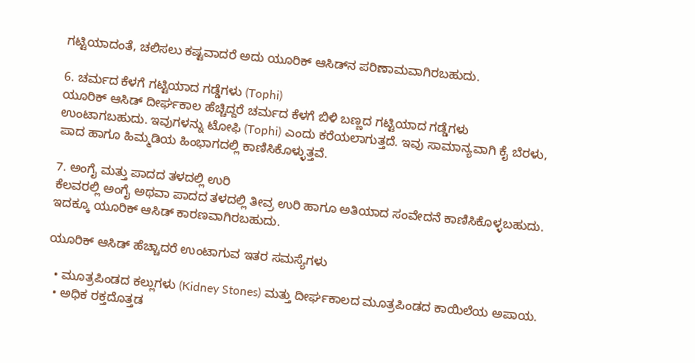ಗಟ್ಟಿಯಾದಂತೆ, ಚಲಿಸಲು ಕಷ್ಟವಾದರೆ ಅದು ಯೂರಿಕ್ ಆಸಿಡ್‌ನ ಪರಿಣಾಮವಾಗಿರಬಹುದು.

6. ಚರ್ಮದ ಕೆಳಗೆ ಗಟ್ಟಿಯಾದ ಗಡ್ಡೆಗಳು (Tophi)
ಯೂರಿಕ್ ಆಸಿಡ್ ದೀರ್ಘಕಾಲ ಹೆಚ್ಚಿದ್ದರೆ ಚರ್ಮದ ಕೆಳಗೆ ಬಿಳಿ ಬಣ್ಣದ ಗಟ್ಟಿಯಾದ ಗಡ್ಡೆಗಳು ಉಂಟಾಗಬಹುದು. ಇವುಗಳನ್ನು ಟೋಫಿ (Tophi) ಎಂದು ಕರೆಯಲಾಗುತ್ತದೆ. ಇವು ಸಾಮಾನ್ಯವಾಗಿ ಕೈ ಬೆರಳು, ಪಾದ ಹಾಗೂ ಹಿಮ್ಮಡಿಯ ಹಿಂಭಾಗದಲ್ಲಿ ಕಾಣಿಸಿಕೊಳ್ಳುತ್ತವೆ.

7. ಅಂಗೈ ಮತ್ತು ಪಾದದ ತಳದಲ್ಲಿ ಉರಿ
ಕೆಲವರಲ್ಲಿ ಅಂಗೈ ಅಥವಾ ಪಾದದ ತಳದಲ್ಲಿ ತೀವ್ರ ಉರಿ ಹಾಗೂ ಅತಿಯಾದ ಸಂವೇದನೆ ಕಾಣಿಸಿಕೊಳ್ಳಬಹುದು. ಇದಕ್ಕೂ ಯೂರಿಕ್ ಆಸಿಡ್ ಕಾರಣವಾಗಿರಬಹುದು.

ಯೂರಿಕ್ ಆಸಿಡ್ ಹೆಚ್ಚಾದರೆ ಉಂಟಾಗುವ ಇತರ ಸಮಸ್ಯೆಗಳು

  • ಮೂತ್ರಪಿಂಡದ ಕಲ್ಲುಗಳು (Kidney Stones) ಮತ್ತು ದೀರ್ಘಕಾಲದ ಮೂತ್ರಪಿಂಡದ ಕಾಯಿಲೆಯ ಅಪಾಯ.
  • ಅಧಿಕ ರಕ್ತದೊತ್ತಡ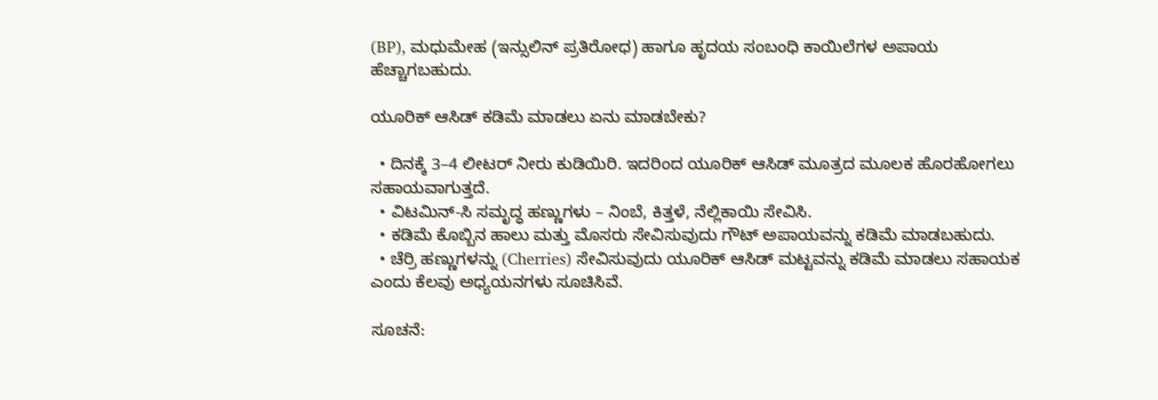(BP), ಮಧುಮೇಹ (ಇನ್ಸುಲಿನ್ ಪ್ರತಿರೋಧ) ಹಾಗೂ ಹೃದಯ ಸಂಬಂಧಿ ಕಾಯಿಲೆಗಳ ಅಪಾಯ ಹೆಚ್ಚಾಗಬಹುದು.

ಯೂರಿಕ್ ಆಸಿಡ್ ಕಡಿಮೆ ಮಾಡಲು ಏನು ಮಾಡಬೇಕು?

  • ದಿನಕ್ಕೆ 3–4 ಲೀಟರ್ ನೀರು ಕುಡಿಯಿರಿ. ಇದರಿಂದ ಯೂರಿಕ್ ಆಸಿಡ್ ಮೂತ್ರದ ಮೂಲಕ ಹೊರಹೋಗಲು ಸಹಾಯವಾಗುತ್ತದೆ.
  • ವಿಟಮಿನ್-ಸಿ ಸಮೃದ್ಧ ಹಣ್ಣುಗಳು – ನಿಂಬೆ, ಕಿತ್ತಳೆ, ನೆಲ್ಲಿಕಾಯಿ ಸೇವಿಸಿ.
  • ಕಡಿಮೆ ಕೊಬ್ಬಿನ ಹಾಲು ಮತ್ತು ಮೊಸರು ಸೇವಿಸುವುದು ಗೌಟ್ ಅಪಾಯವನ್ನು ಕಡಿಮೆ ಮಾಡಬಹುದು.
  • ಚೆರ್ರಿ ಹಣ್ಣುಗಳನ್ನು (Cherries) ಸೇವಿಸುವುದು ಯೂರಿಕ್ ಆಸಿಡ್ ಮಟ್ಟವನ್ನು ಕಡಿಮೆ ಮಾಡಲು ಸಹಾಯಕ ಎಂದು ಕೆಲವು ಅಧ್ಯಯನಗಳು ಸೂಚಿಸಿವೆ.

ಸೂಚನೆ: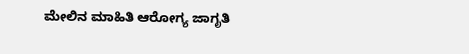ಮೇಲಿನ ಮಾಹಿತಿ ಆರೋಗ್ಯ ಜಾಗೃತಿ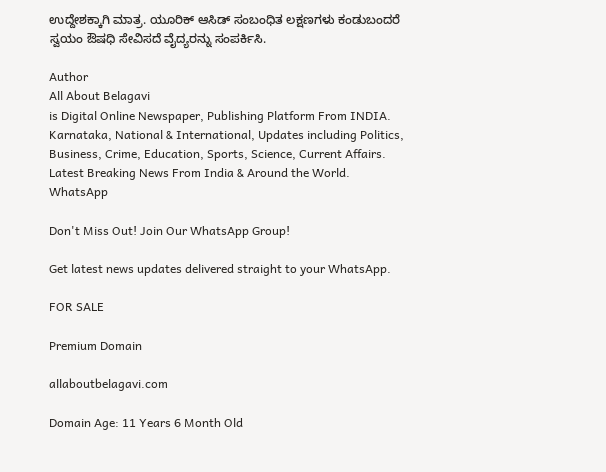ಉದ್ದೇಶಕ್ಕಾಗಿ ಮಾತ್ರ. ಯೂರಿಕ್ ಆಸಿಡ್ ಸಂಬಂಧಿತ ಲಕ್ಷಣಗಳು ಕಂಡುಬಂದರೆ ಸ್ವಯಂ ಔಷಧಿ ಸೇವಿಸದೆ ವೈದ್ಯರನ್ನು ಸಂಪರ್ಕಿಸಿ.

Author
All About Belagavi
is Digital Online Newspaper, Publishing Platform From INDIA. Karnataka, National & International, Updates including Politics, Business, Crime, Education, Sports, Science, Current Affairs. Latest Breaking News From India & Around the World.
WhatsApp

Don't Miss Out! Join Our WhatsApp Group!

Get latest news updates delivered straight to your WhatsApp.

FOR SALE

Premium Domain

allaboutbelagavi.com

Domain Age: 11 Years 6 Month Old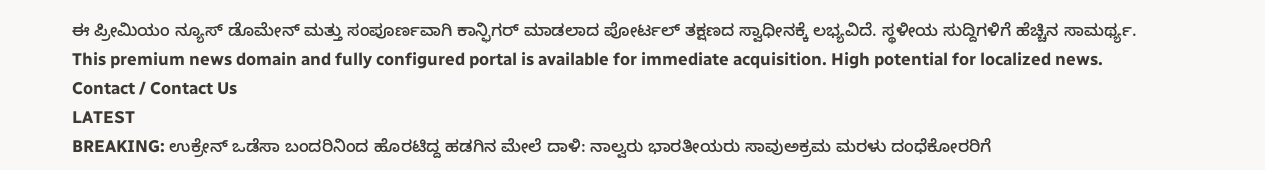ಈ ಪ್ರೀಮಿಯಂ ನ್ಯೂಸ್ ಡೊಮೇನ್ ಮತ್ತು ಸಂಪೂರ್ಣವಾಗಿ ಕಾನ್ಫಿಗರ್ ಮಾಡಲಾದ ಪೋರ್ಟಲ್ ತಕ್ಷಣದ ಸ್ವಾಧೀನಕ್ಕೆ ಲಭ್ಯವಿದೆ. ಸ್ಥಳೀಯ ಸುದ್ದಿಗಳಿಗೆ ಹೆಚ್ಚಿನ ಸಾಮರ್ಥ್ಯ.
This premium news domain and fully configured portal is available for immediate acquisition. High potential for localized news.
Contact / Contact Us
LATEST
BREAKING: ಉಕ್ರೇನ್‌ ಒಡೆಸಾ ಬಂದರಿನಿಂದ ಹೊರಟಿದ್ದ ಹಡಗಿನ ಮೇಲೆ ದಾಳಿ: ನಾಲ್ವರು ಭಾರತೀಯರು ಸಾವುಅಕ್ರಮ ಮರಳು ದಂಧೆಕೋರರಿಗೆ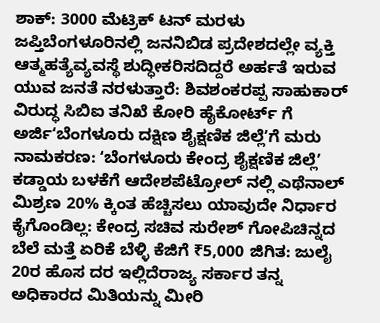ಶಾಕ್: 3000 ಮೆಟ್ರಿಕ್ ಟನ್ ಮರಳು ಜಪ್ತಿಬೆಂಗಳೂರಿನಲ್ಲಿ ಜನನಿಬಿಡ ಪ್ರದೇಶದಲ್ಲೇ ವ್ಯಕ್ತಿ ಆತ್ಮಹತ್ಯೆವ್ಯವಸ್ಥೆ ಶುದ್ಧೀಕರಿಸದಿದ್ದರೆ ಅರ್ಹತೆ ಇರುವ ಯುವ ಜನತೆ ನರಳುತ್ತಾರೆ: ಶಿವಶಂಕರಪ್ಪ ಸಾಹುಕಾರ್ ವಿರುದ್ಧ ಸಿಬಿಐ ತನಿಖೆ ಕೋರಿ ಹೈಕೋರ್ಟ್ ಗೆ ಅರ್ಜಿʻಬೆಂಗಳೂರು ದಕ್ಷಿಣ ಶೈಕ್ಷಣಿಕ ಜಿಲ್ಲೆʼಗೆ ಮರು ನಾಮಕರಣ: ʻಬೆಂಗಳೂರು ಕೇಂದ್ರ ಶೈಕ್ಷಣಿಕ ಜಿಲ್ಲೆʼ ಕಡ್ಡಾಯ ಬಳಕೆಗೆ ಆದೇಶಪೆಟ್ರೋಲ್‌ ನಲ್ಲಿ ಎಥೆನಾಲ್ ಮಿಶ್ರಣ 20% ಕ್ಕಿಂತ ಹೆಚ್ಚಿಸಲು ಯಾವುದೇ ನಿರ್ಧಾರ ಕೈಗೊಂಡಿಲ್ಲ: ಕೇಂದ್ರ ಸಚಿವ ಸುರೇಶ್ ಗೋಪಿಚಿನ್ನದ ಬೆಲೆ ಮತ್ತೆ ಏರಿಕೆ ಬೆಳ್ಳಿ ಕೆಜಿಗೆ ₹5,000 ಜಿಗಿತ: ಜುಲೈ 20ರ ಹೊಸ ದರ ಇಲ್ಲಿದೆರಾಜ್ಯ ಸರ್ಕಾರ ತನ್ನ ಅಧಿಕಾರದ ಮಿತಿಯನ್ನು ಮೀರಿ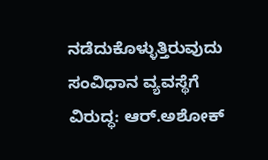ನಡೆದುಕೊಳ್ಳುತ್ತಿರುವುದು ಸಂವಿಧಾನ ವ್ಯವಸ್ಥೆಗೆ ವಿರುದ್ಧ: ಆರ್.ಅಶೋಕ್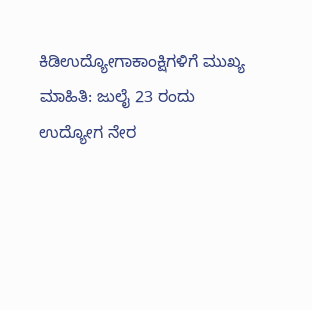ಕಿಡಿಉದ್ಯೋಗಾಕಾಂಕ್ಷಿಗಳಿಗೆ ಮುಖ್ಯ ಮಾಹಿತಿ: ಜುಲೈ 23 ರಂದು ಉದ್ಯೋಗ ನೇರ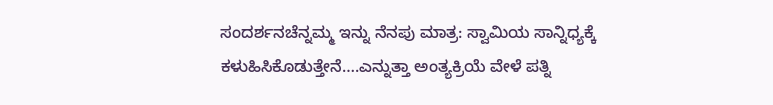ಸಂದರ್ಶನಚೆನ್ನಮ್ಮ ಇನ್ನು ನೆನಪು ಮಾತ್ರ: ಸ್ವಾಮಿಯ ಸಾನ್ನಿಧ್ಯಕ್ಕೆ ಕಳುಹಿಸಿಕೊಡುತ್ತೇನೆ….ಎನ್ನುತ್ತಾ ಅಂತ್ಯಕ್ರಿಯೆ ವೇಳೆ ಪತ್ನಿ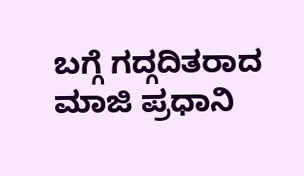ಬಗ್ಗೆ ಗದ್ಗದಿತರಾದ ಮಾಜಿ ಪ್ರಧಾನಿ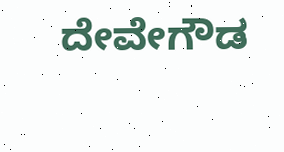ದೇವೇಗೌಡ